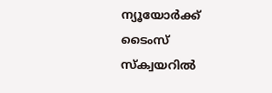ന്യൂയോർക്ക് ടൈംസ് സ്‌ക്വയറിൽ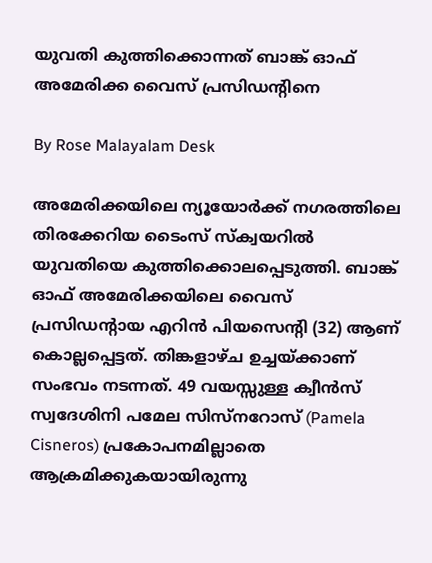യുവതി കുത്തിക്കൊന്നത് ബാങ്ക് ഓഫ് അമേരിക്ക വൈസ് പ്രസിഡന്റിനെ

By Rose Malayalam Desk

അമേരിക്കയിലെ ന്യൂയോർക്ക് നഗരത്തിലെ തിരക്കേറിയ ടൈംസ് സ്‌ക്വയറിൽ യുവതിയെ കുത്തിക്കൊലപ്പെടുത്തി. ബാങ്ക് ഓഫ് അമേരിക്കയിലെ വൈസ് പ്രസിഡന്റായ എറിൻ പിയസെന്റി (32) ആണ് കൊല്ലപ്പെട്ടത്. തിങ്കളാഴ്ച ഉച്ചയ്ക്കാണ് സംഭവം നടന്നത്. 49 വയസ്സുള്ള ക്വീൻസ് സ്വദേശിനി പമേല സിസ്‌നറോസ് (Pamela Cisneros) പ്രകോപനമില്ലാതെ ആക്രമിക്കുകയായിരുന്നു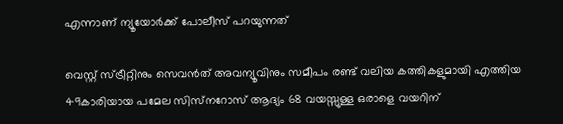എന്നാണ് ന്യൂയോർക്ക് പോലീസ് പറയുന്നത്

വെസ്റ്റ് സ്ട്രീറ്റിനും സെവൻത് അവന്യൂവിനും സമീപം രണ്ട് വലിയ കത്തികളുമായി എത്തിയ 49കാരിയായ പമേല സിസ്‌നറോസ് ആദ്യം 68 വയസ്സുള്ള ഒരാളെ വയറിന്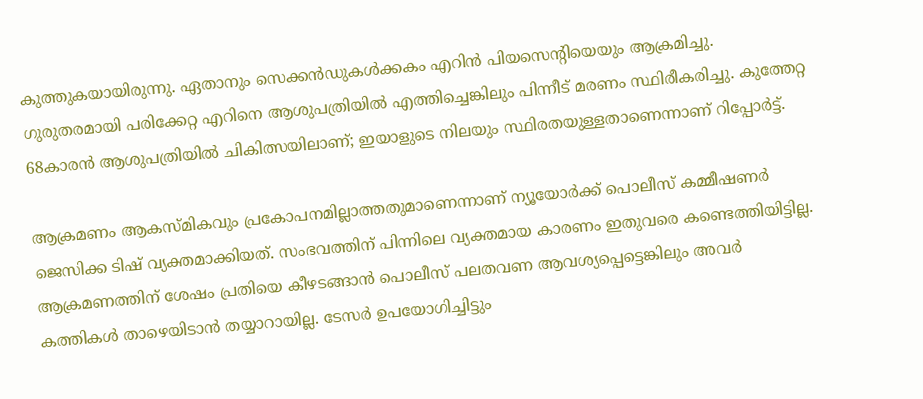കുത്തുകയായിരുന്നു. ഏതാനും സെക്കൻഡുകൾക്കകം എറിൻ പിയസെന്റിയെയും ആക്രമിച്ചു. ഗുരുതരമായി പരിക്കേറ്റ എറിനെ ആശുപത്രിയിൽ എത്തിച്ചെങ്കിലും പിന്നീട് മരണം സ്ഥിരീകരിച്ചു. കുത്തേറ്റ 68കാരൻ ആശുപത്രിയിൽ ചികിത്സയിലാണ്; ഇയാളുടെ നിലയും സ്ഥിരതയുള്ളതാണെന്നാണ് റിപ്പോർട്ട്.

ആക്രമണം ആകസ്മികവും പ്രകോപനമില്ലാത്തതുമാണെന്നാണ് ന്യൂയോർക്ക് പൊലീസ് കമ്മീഷണർ ജെസിക്ക ടിഷ് വ്യക്തമാക്കിയത്. സംഭവത്തിന് പിന്നിലെ വ്യക്തമായ കാരണം ഇതുവരെ കണ്ടെത്തിയിട്ടില്ല. ആക്രമണത്തിന് ശേഷം പ്രതിയെ കീഴടങ്ങാൻ പൊലീസ് പലതവണ ആവശ്യപ്പെട്ടെങ്കിലും അവർ കത്തികൾ താഴെയിടാൻ തയ്യാറായില്ല. ടേസർ ഉപയോഗിച്ചിട്ടും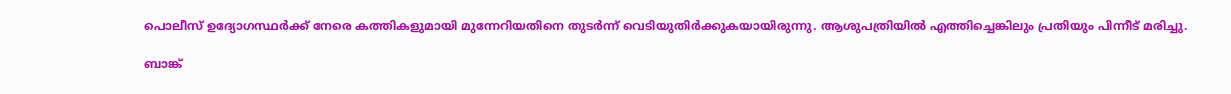പൊലീസ് ഉദ്യോഗസ്ഥർക്ക് നേരെ കത്തികളുമായി മുന്നേറിയതിനെ തുടർന്ന് വെടിയുതിർക്കുകയായിരുന്നു. ആശുപത്രിയിൽ എത്തിച്ചെങ്കിലും പ്രതിയും പിന്നീട് മരിച്ചു.

ബാങ്ക്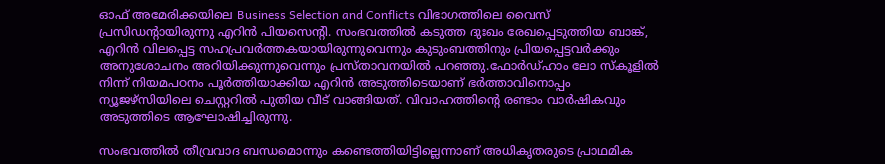ഓഫ് അമേരിക്കയിലെ Business Selection and Conflicts വിഭാഗത്തിലെ വൈസ് പ്രസിഡന്റായിരുന്നു എറിൻ പിയസെന്റി. സംഭവത്തിൽ കടുത്ത ദുഃഖം രേഖപ്പെടുത്തിയ ബാങ്ക്, എറിൻ വിലപ്പെട്ട സഹപ്രവർത്തകയായിരുന്നുവെന്നും കുടുംബത്തിനും പ്രിയപ്പെട്ടവർക്കും അനുശോചനം അറിയിക്കുന്നുവെന്നും പ്രസ്താവനയിൽ പറഞ്ഞു.ഫോർഡ്ഹാം ലോ സ്കൂളിൽ നിന്ന് നിയമപഠനം പൂർത്തിയാക്കിയ എറിൻ അടുത്തിടെയാണ് ഭർത്താവിനൊപ്പം ന്യൂജഴ്‌സിയിലെ ചെസ്റ്ററിൽ പുതിയ വീട് വാങ്ങിയത്. വിവാഹത്തിന്റെ രണ്ടാം വാർഷികവും അടുത്തിടെ ആഘോഷിച്ചിരുന്നു.

സംഭവത്തിൽ തീവ്രവാദ ബന്ധമൊന്നും കണ്ടെത്തിയിട്ടില്ലെന്നാണ് അധികൃതരുടെ പ്രാഥമിക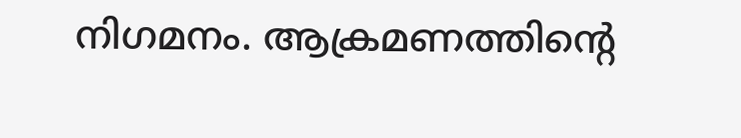നിഗമനം. ആക്രമണത്തിന്റെ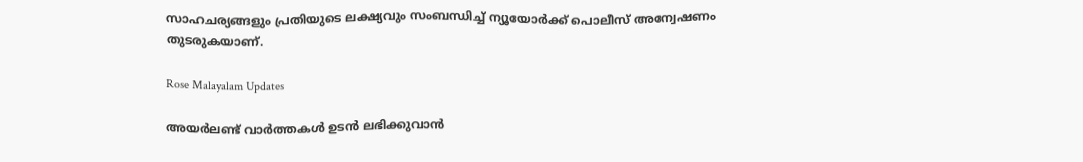സാഹചര്യങ്ങളും പ്രതിയുടെ ലക്ഷ്യവും സംബന്ധിച്ച് ന്യൂയോർക്ക് പൊലീസ് അന്വേഷണം തുടരുകയാണ്.

Rose Malayalam Updates

അയർലണ്ട് വാർത്തകൾ ഉടൻ ലഭിക്കുവാൻ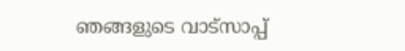ഞങ്ങളുടെ വാട്സാപ്പ്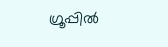ഗ്രൂപ്പിൽ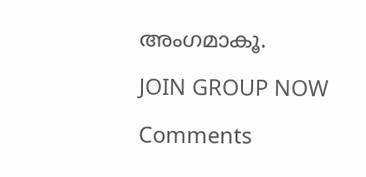അംഗമാകൂ.

JOIN GROUP NOW

Comments